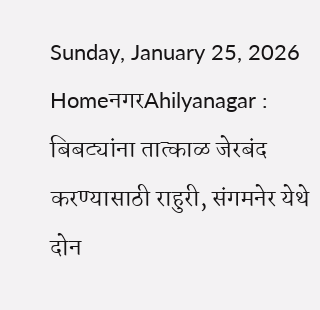Sunday, January 25, 2026
HomeनगरAhilyanagar : बिबट्यांना तात्काळ जेरबंद करण्यासाठी राहुरी, संगमनेर येथे दोन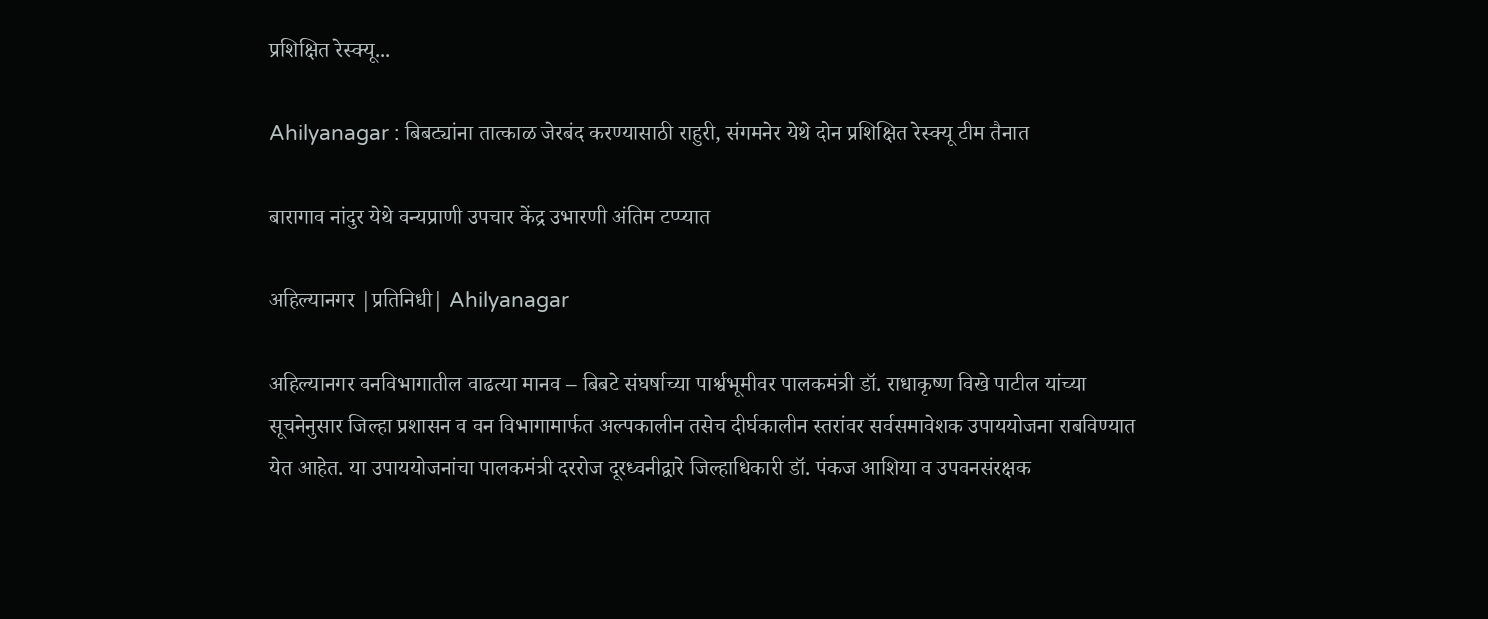प्रशिक्षित रेस्क्यू...

Ahilyanagar : बिबट्यांना तात्काळ जेरबंद करण्यासाठी राहुरी, संगमनेर येथे दोन प्रशिक्षित रेस्क्यू टीम तैनात

बारागाव नांदुर येथे वन्यप्राणी उपचार केंद्र उभारणी अंतिम टप्प्यात

अहिल्यानगर |प्रतिनिधी| Ahilyanagar

अहिल्यानगर वनविभागातील वाढत्या मानव – बिबटे संघर्षाच्या पार्श्वभूमीवर पालकमंत्री डॉ. राधाकृष्ण विखे पाटील यांच्या सूचनेनुसार जिल्हा प्रशासन व वन विभागामार्फत अल्पकालीन तसेच दीर्घकालीन स्तरांवर सर्वसमावेशक उपाययोजना राबविण्यात येत आहेत. या उपाययोजनांचा पालकमंत्री दररोज दूरध्वनीद्वारे जिल्हाधिकारी डॉ. पंकज आशिया व उपवनसंरक्षक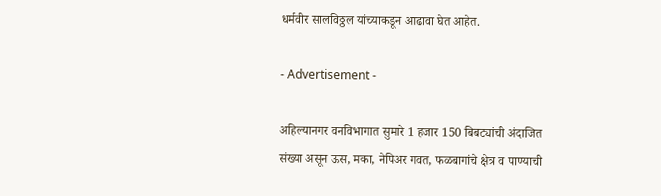धर्मवीर सालविठ्ठल यांच्याकडून आढावा घेत आहेत.

- Advertisement -

अहिल्यानगर वनविभागात सुमारे 1 हजार 150 बिबट्यांची अंदाजित संख्या असून ऊस, मका, नेपिअर गवत, फळबागांचे क्षेत्र व पाण्याची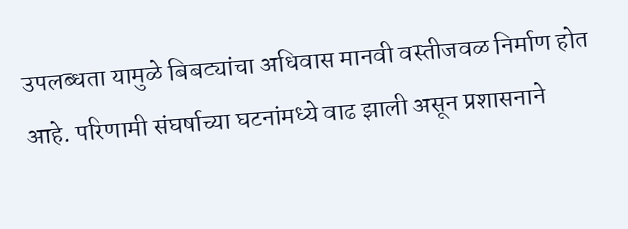उपलब्धता यामुळे बिबट्यांचा अधिवास मानवी वस्तीजवळ निर्माण होत आहे. परिणामी संघर्षाच्या घटनांमध्ये वाढ झाली असून प्रशासनाने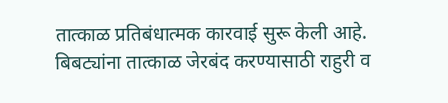तात्काळ प्रतिबंधात्मक कारवाई सुरू केली आहे. बिबट्यांना तात्काळ जेरबंद करण्यासाठी राहुरी व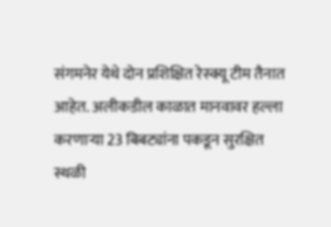संगमनेर येथे दोन प्रशिक्षित रेस्क्यू टीम तैनात आहेत. अलीकडील काळात मानवावर हल्ला करणार्‍या 23 बिबट्यांना पकडून सुरक्षित स्थळी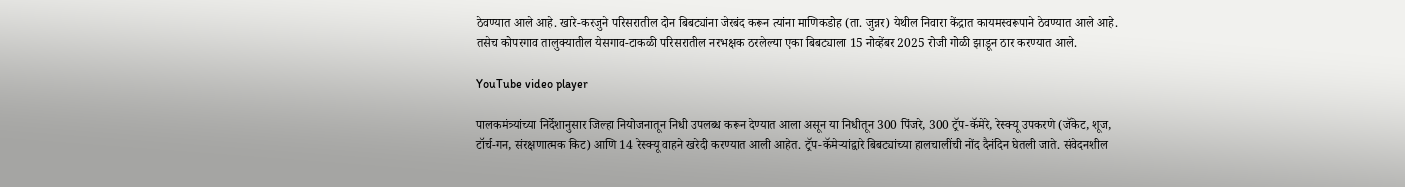ठेवण्यात आले आहे. खारे-करजुने परिसरातील दोन बिबट्यांना जेरबंद करून त्यांना माणिकडोह (ता. जुन्नर) येथील निवारा केंद्रात कायमस्वरूपाने ठेवण्यात आले आहे. तसेच कोपरगाव तालुक्यातील येसगाव-टाकळी परिसरातील नरभक्षक ठरलेल्या एका बिबट्याला 15 नोव्हेंबर 2025 रोजी गोळी झाडून ठार करण्यात आले.

YouTube video player

पालकमंत्र्यांच्या निर्देशानुसार जिल्हा नियोजनातून निधी उपलब्ध करून देण्यात आला असून या निधीतून 300 पिंजरे, 300 ट्रॅप-कॅमेरे, रेस्क्यू उपकरणे (जॅकेट, शूज, टॉर्च-गन, संरक्षणात्मक किट) आणि 14 रेस्क्यू वाहने खरेदी करण्यात आली आहेत. ट्रॅप-कॅमेर्‍यांद्वारे बिबट्यांच्या हालचालींची नोंद दैनंदिन घेतली जाते. संवेदनशील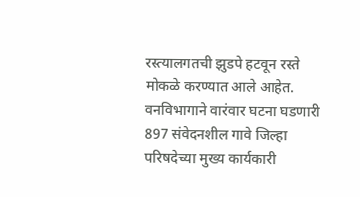रस्त्यालगतची झुडपे हटवून रस्ते मोकळे करण्यात आले आहेत. वनविभागाने वारंवार घटना घडणारी 897 संवेदनशील गावे जिल्हा परिषदेच्या मुख्य कार्यकारी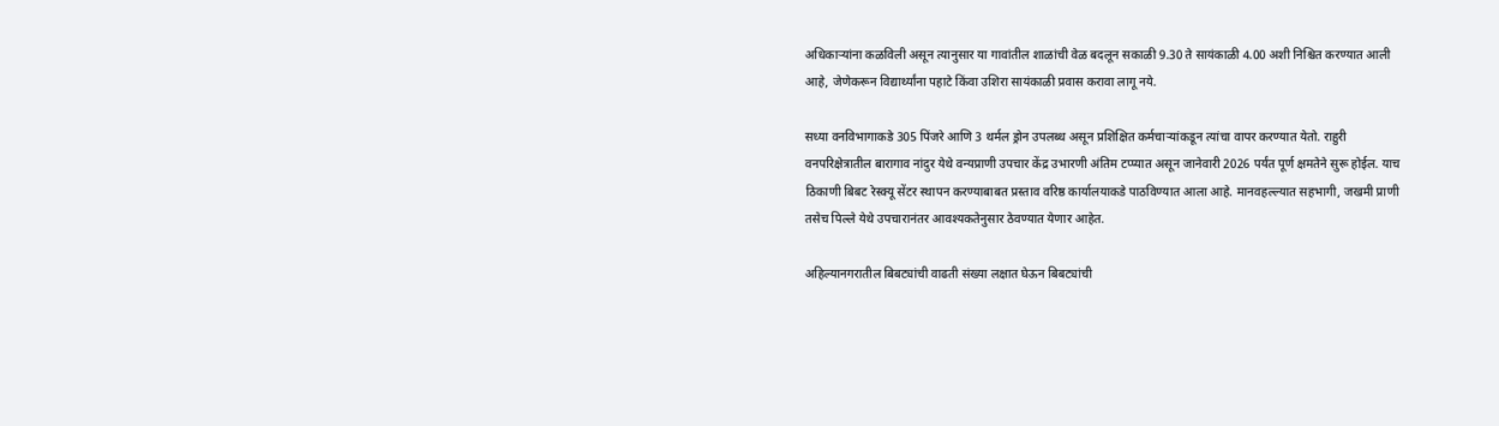अधिकार्‍यांना कळविली असून त्यानुसार या गावांतील शाळांची वेळ बदलून सकाळी 9.30 ते सायंकाळी 4.00 अशी निश्चित करण्यात आली आहे, जेणेकरून विद्यार्थ्यांना पहाटे किंवा उशिरा सायंकाळी प्रवास करावा लागू नये.

सध्या वनविभागाकडे 305 पिंजरे आणि 3 थर्मल ड्रोन उपलब्ध असून प्रशिक्षित कर्मचार्‍यांकडून त्यांचा वापर करण्यात येतो. राहुरी वनपरिक्षेत्रातील बारागाव नांदुर येथे वन्यप्राणी उपचार केंद्र उभारणी अंतिम टप्प्यात असून जानेवारी 2026 पर्यंत पूर्ण क्षमतेने सुरू होईल. याच ठिकाणी बिबट रेस्क्यू सेंटर स्थापन करण्याबाबत प्रस्ताव वरिष्ठ कार्यालयाकडे पाठविण्यात आला आहे. मानवहल्ल्यात सहभागी, जखमी प्राणी तसेच पिल्ले येथे उपचारानंतर आवश्यकतेनुसार ठेवण्यात येणार आहेत.

अहिल्यानगरातील बिबट्यांची वाढती संख्या लक्षात घेऊन बिबट्यांची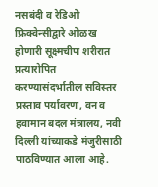नसबंदी व रेडिओ फ्रिक्वेन्सीद्वारे ओळख होणारी सूक्ष्मचीप शरीरात प्रत्यारोपित करण्यासंदर्भातील सविस्तर प्रस्ताव पर्यावरण, वन व हवामान बदल मंत्रालय, नवी दिल्ली यांच्याकडे मंजुरीसाठी पाठविण्यात आला आहे.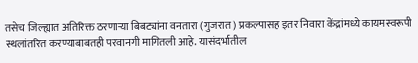तसेच जिल्ह्यात अतिरिक्त ठरणार्‍या बिबट्यांना वनतारा (गुजरात) प्रकल्पासह इतर निवारा केंद्रांमध्ये कायमस्वरूपी स्थलांतरित करण्याबाबतही परवानगी मागितली आहे. यासंदर्भातील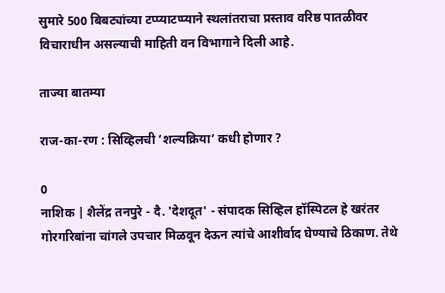सुमारे 500 बिबट्यांच्या टप्प्याटप्प्याने स्थलांतराचा प्रस्ताव वरिष्ठ पातळीवर विचाराधीन असल्याची माहिती वन विभागाने दिली आहे.

ताज्या बातम्या

राज-का-रण : सिव्हिलची ‘शल्यक्रिया’ कधी होणार ?

0
नाशिक | शैलेंद्र तनपुरे - दै. 'देशदूत' - संपादक सिव्हिल हॉस्पिटल हे खरंतर गोरगरिबांना चांगले उपचार मिळवून देऊन त्यांचे आशीर्वाद घेण्याचे ठिकाण. तेथे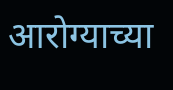आरोग्याच्या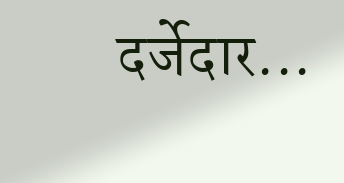दर्जेदार...